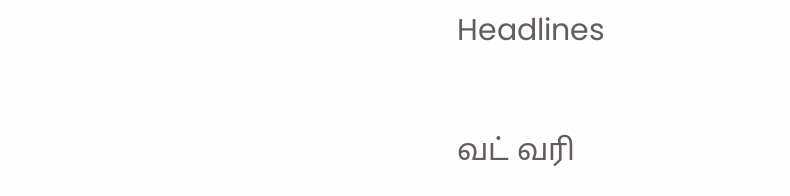Headlines

வட் வரி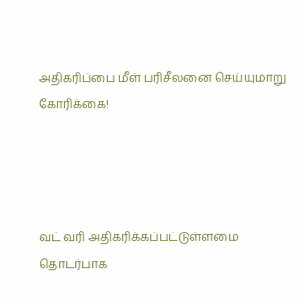அதிகரிப்பை மீள் பரிசீலனை செய்யுமாறு கோரிக்கை!




வட் வரி அதிகரிக்கப்பட்டுள்ளமை தொடர்பாக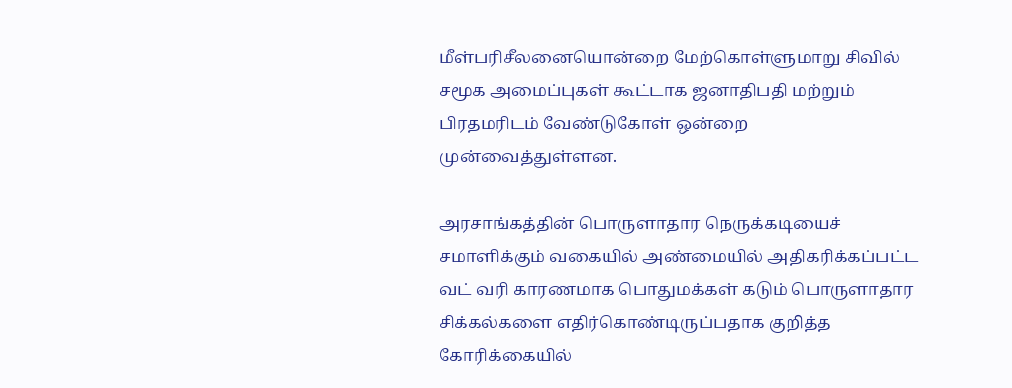மீள்பரிசீலனையொன்றை மேற்கொள்ளுமாறு சிவில் சமூக அமைப்புகள் கூட்டாக ஜனாதிபதி மற்றும் பிரதமரிடம் வேண்டுகோள் ஒன்றை முன்வைத்துள்ளன.

அரசாங்கத்தின் பொருளாதார நெருக்கடியைச் சமாளிக்கும் வகையில் அண்மையில் அதிகரிக்கப்பட்ட வட் வரி காரணமாக பொதுமக்கள் கடும் பொருளாதார சிக்கல்களை எதிர்கொண்டிருப்பதாக குறித்த கோரிக்கையில்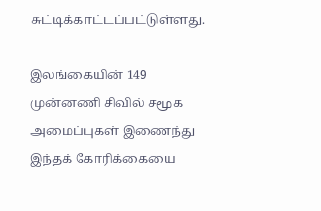சுட்டிக்காட்டப்பட்டுள்ளது.

இலங்கையின் 149 முன்னணி சிவில் சமூக அமைப்புகள் இணைந்து இந்தக் கோரிக்கையை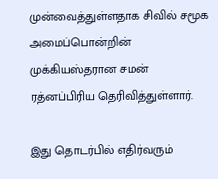முன்வைத்துள்ளதாக சிவில் சமூக அமைப்பொன்றின் முக்கியஸ்தரான சமன் ரத்னப்பிரிய தெரிவித்துள்ளார்.

இது தொடர்பில் எதிர்வரும்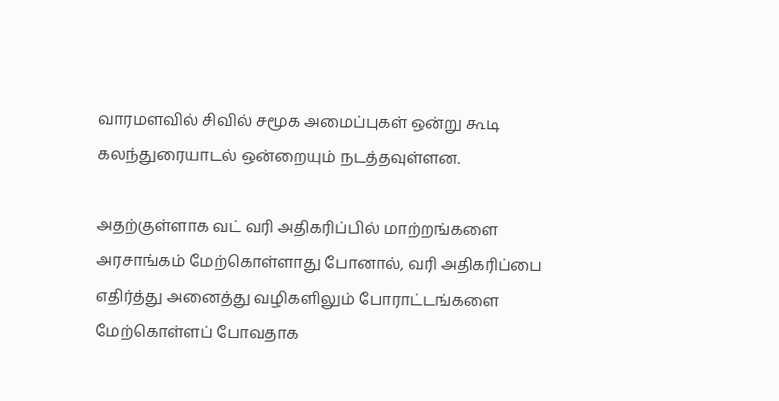வாரமளவில் சிவில் சமூக அமைப்புகள் ஒன்று கூடி கலந்துரையாடல் ஒன்றையும் நடத்தவுள்ளன.

அதற்குள்ளாக வட் வரி அதிகரிப்பில் மாற்றங்களை அரசாங்கம் மேற்கொள்ளாது போனால், வரி அதிகரிப்பை எதிர்த்து அனைத்து வழிகளிலும் போராட்டங்களை மேற்கொள்ளப் போவதாக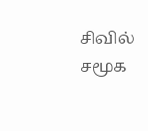சிவில் சமூக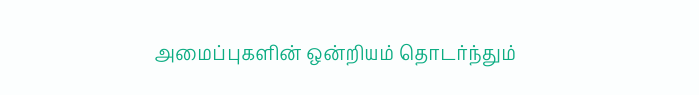அமைப்புகளின் ஒன்றியம் தொடர்ந்தும்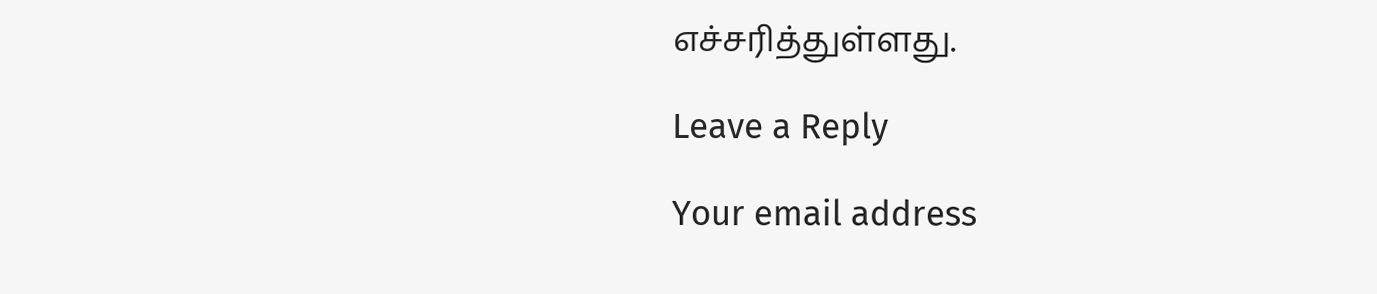எச்சரித்துள்ளது.

Leave a Reply

Your email address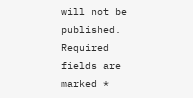will not be published. Required fields are marked *